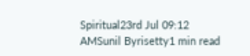Spiritual23rd Jul 09:12 AMSunil Byrisetty1 min read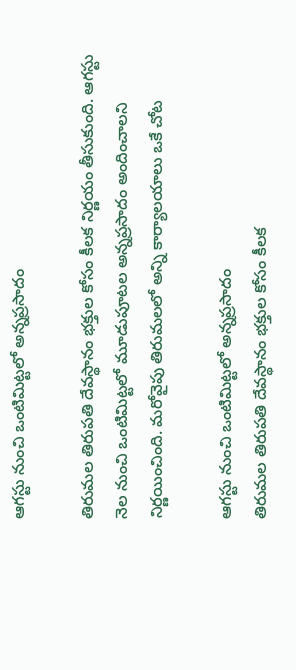ఆగస్టు నుంచి ఒంటిమిట్టలో అన్నప్రసాదం

తిరుమల తిరుపతి దేవస్థానం భక్తుల కోసం కీలక నిర్ణయం తీసుకుంది. ఆగస్టు నెల నుంచి ఒంటిమిట్టలో మూడుపూటల అన్నప్రసాదం అందించాలని నిర్ణయించింది. మరోవైపు తిరుమలలో అన్ని కార్యాలయాలు ఒకే చోట

ఆగస్టు నుంచి ఒంటిమిట్టలో అన్నప్రసాదం
తిరుమల తిరుపతి దేవస్థానం భక్తుల కోసం కీలక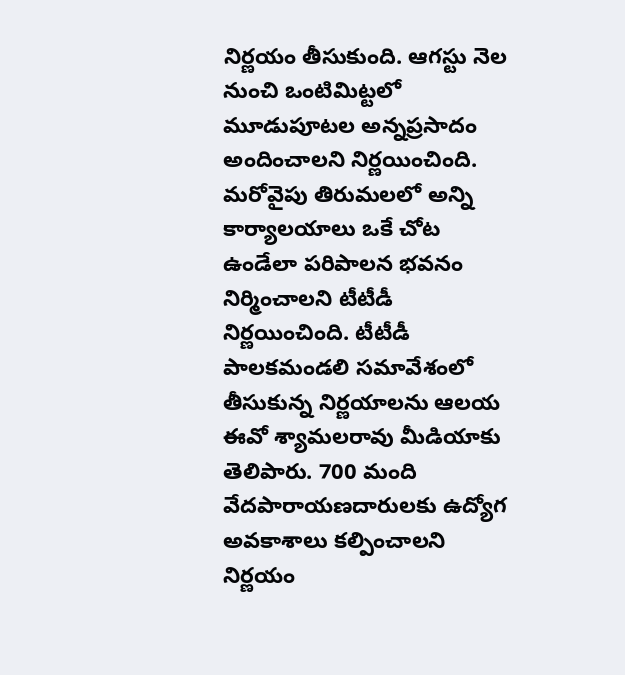నిర్ణయం తీసుకుంది. ఆగస్టు నెల నుంచి ఒంటిమిట్టలో మూడుపూటల అన్నప్రసాదం అందించాలని నిర్ణయించింది. మరోవైపు తిరుమలలో అన్ని కార్యాలయాలు ఒకే చోట ఉండేలా పరిపాలన భవనం నిర్మించాలని టీటీడీ నిర్ణయించింది. టీటీడీ పాలకమండలి సమావేశంలో తీసుకున్న నిర్ణయాలను ఆలయ ఈవో శ్యామలరావు మీడియాకు తెలిపారు. 700 మంది వేదపారాయణదారులకు ఉద్యోగ అవకాశాలు కల్పించాలని నిర్ణయం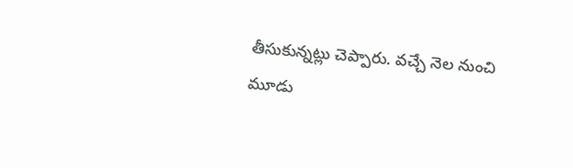తీసుకున్నట్లు చెప్పారు. వచ్చే నెల నుంచి మూడు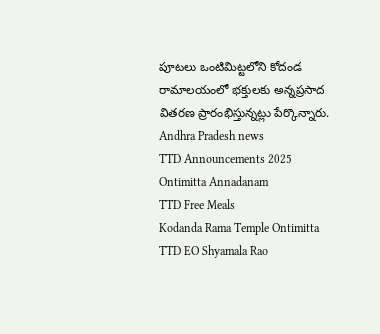పూటలు ఒంటిమిట్టలోని కోదండ రామాలయంలో భక్తులకు అన్నప్రసాద వితరణ ప్రారంభిస్తున్నట్లు పేర్కొన్నారు.
Andhra Pradesh news
TTD Announcements 2025
Ontimitta Annadanam
TTD Free Meals
Kodanda Rama Temple Ontimitta
TTD EO Shyamala Rao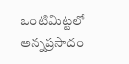ఒంటిమిట్టలో అన్నప్రసాదం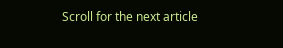Scroll for the next article